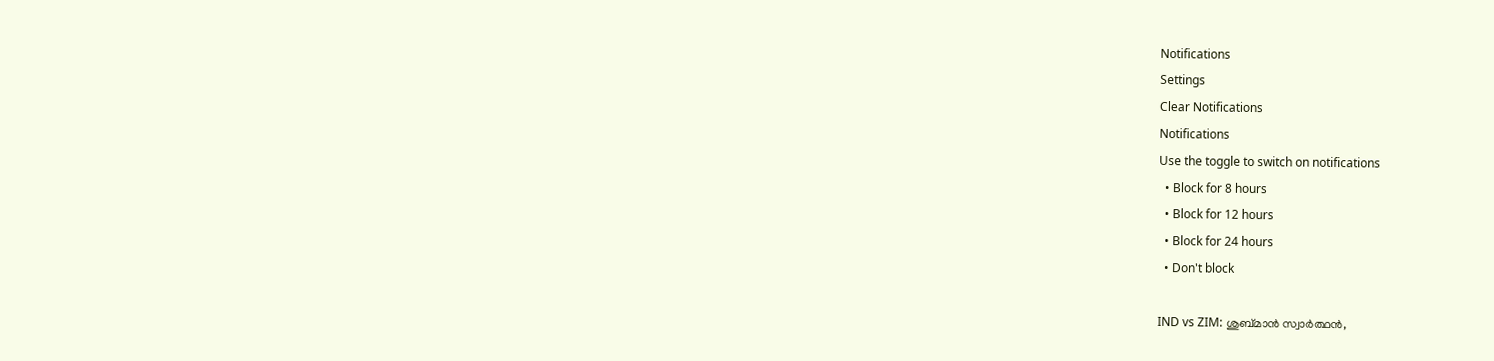Notifications
Settings
Clear Notifications
Notifications
Use the toggle to switch on notifications
  • Block for 8 hours
  • Block for 12 hours
  • Block for 24 hours
  • Don't block

IND vs ZIM: ശുബ്മാന്‍ സ്വാര്‍ത്ഥന്‍,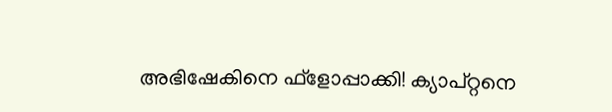അഭിഷേകിനെ ഫ്‌ളോപ്പാക്കി! ക്യാപ്റ്റനെ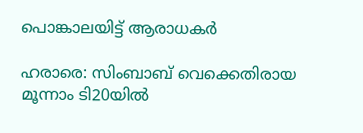പൊങ്കാലയിട്ട് ആരാധകര്‍

ഹരാരെ: സിംബാബ് വെക്കെതിരായ മൂന്നാം ടി20യില്‍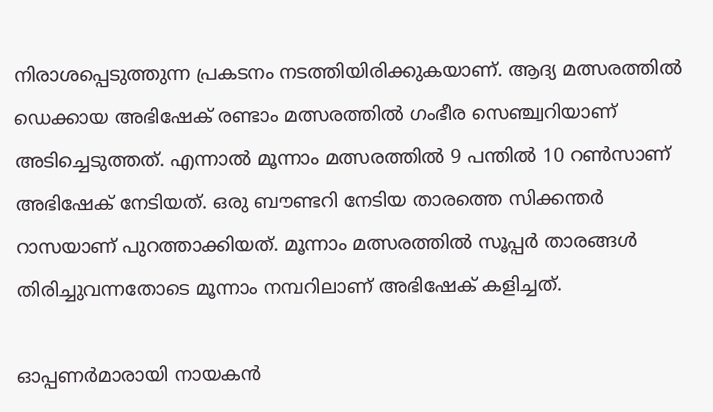നിരാശപ്പെടുത്തുന്ന പ്രകടനം നടത്തിയിരിക്കുകയാണ്. ആദ്യ മത്സരത്തില്‍ ഡെക്കായ അഭിഷേക് രണ്ടാം മത്സരത്തില്‍ ഗംഭീര സെഞ്ച്വറിയാണ് അടിച്ചെടുത്തത്. എന്നാല്‍ മൂന്നാം മത്സരത്തില്‍ 9 പന്തില്‍ 10 റണ്‍സാണ് അഭിഷേക് നേടിയത്. ഒരു ബൗണ്ടറി നേടിയ താരത്തെ സിക്കന്തര്‍ റാസയാണ് പുറത്താക്കിയത്. മൂന്നാം മത്സരത്തില്‍ സൂപ്പര്‍ താരങ്ങള്‍ തിരിച്ചുവന്നതോടെ മൂന്നാം നമ്പറിലാണ് അഭിഷേക് കളിച്ചത്.

ഓപ്പണര്‍മാരായി നായകന്‍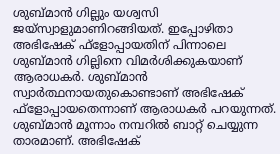ശുബ്മാന്‍ ഗില്ലും യശ്വസി ജയ്‌സ്വാളുമാണിറങ്ങിയത്. ഇപ്പോഴിതാ അഭിഷേക് ഫ്‌ളോപ്പായതിന് പിന്നാലെ ശുബ്മാന്‍ ഗില്ലിനെ വിമര്‍ശിക്കുകയാണ് ആരാധകര്‍. ശുബ്മാന്‍ സ്വാര്‍ത്ഥനായതുകൊണ്ടാണ് അഭിഷേക് ഫ്‌ളോപ്പായതെന്നാണ് ആരാധകര്‍ പറയുന്നത്. ശുബ്മാന്‍ മൂന്നാം നമ്പറില്‍ ബാറ്റ് ചെയ്യുന്ന താരമാണ്. അഭിഷേക്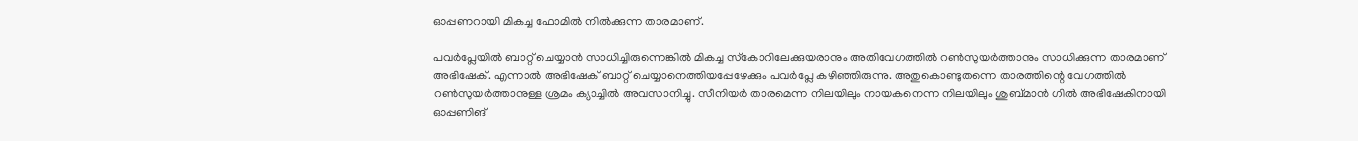ഓപ്പണറായി മികച്ച ഫോമില്‍ നില്‍ക്കുന്ന താരമാണ്.

പവര്‍പ്ലേയില്‍ ബാറ്റ് ചെയ്യാന്‍ സാധിച്ചിരുന്നെങ്കില്‍ മികച്ച സ്‌കോറിലേക്കുയരാനും അതിവേഗത്തില്‍ റണ്‍സുയര്‍ത്താനും സാധിക്കുന്ന താരമാണ് അഭിഷേക്. എന്നാല്‍ അഭിഷേക് ബാറ്റ് ചെയ്യാനെത്തിയപ്പേഴേക്കും പവര്‍പ്ലേ കഴിഞ്ഞിരുന്നു. അതുകൊണ്ടുതന്നെ താരത്തിന്റെ വേഗത്തില്‍ റണ്‍സുയര്‍ത്താനുള്ള ശ്രമം ക്യാച്ചില്‍ അവസാനിച്ചു. സീനിയര്‍ താരമെന്ന നിലയിലും നായകനെന്ന നിലയിലും ശുബ്മാന്‍ ഗില്‍ അഭിഷേകിനായി ഓപ്പണിങ്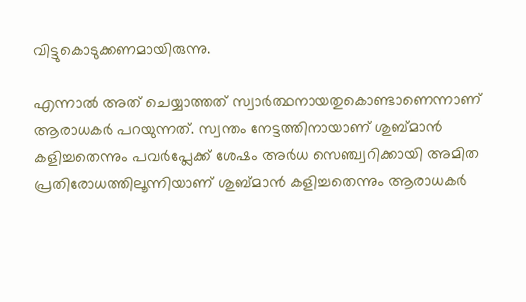വിട്ടുകൊടുക്കണമായിരുന്നു.

എന്നാല്‍ അത് ചെയ്യാത്തത് സ്വാര്‍ത്ഥനായതുകൊണ്ടാണെന്നാണ് ആരാധകര്‍ പറയുന്നത്. സ്വന്തം നേട്ടത്തിനായാണ് ശുബ്മാന്‍ കളിച്ചതെന്നും പവര്‍പ്ലേക്ക് ശേഷം അര്‍ധ സെഞ്ച്വറിക്കായി അമിത പ്രതിരോധത്തിലൂന്നിയാണ് ശുബ്മാന്‍ കളിച്ചതെന്നും ആരാധകര്‍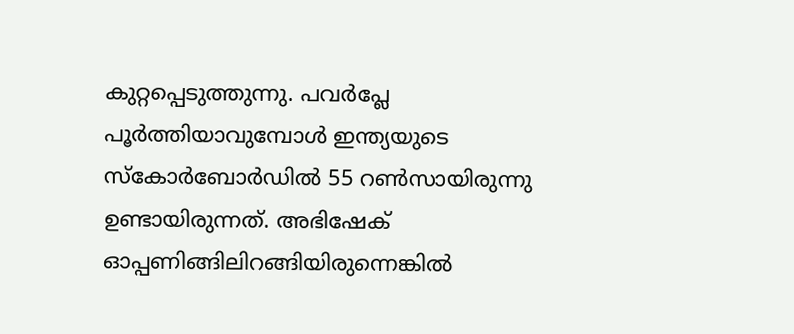കുറ്റപ്പെടുത്തുന്നു. പവര്‍പ്ലേ പൂര്‍ത്തിയാവുമ്പോള്‍ ഇന്ത്യയുടെ സ്‌കോര്‍ബോര്‍ഡില്‍ 55 റണ്‍സായിരുന്നു ഉണ്ടായിരുന്നത്. അഭിഷേക് ഓപ്പണിങ്ങിലിറങ്ങിയിരുന്നെങ്കില്‍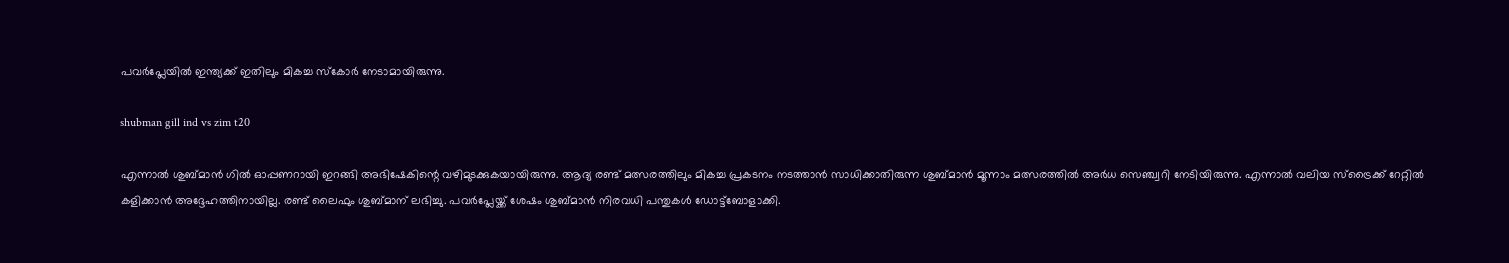പവര്‍പ്ലേയില്‍ ഇന്ത്യക്ക് ഇതിലും മികച്ച സ്‌കോര്‍ നേടാമായിരുന്നു.

shubman gill ind vs zim t20

എന്നാല്‍ ശുബ്മാന്‍ ഗില്‍ ഓപ്പണറായി ഇറങ്ങി അഭിഷേകിന്റെ വഴിമുടക്കുകയായിരുന്നു. ആദ്യ രണ്ട് മത്സരത്തിലും മികച്ച പ്രകടനം നടത്താന്‍ സാധിക്കാതിരുന്ന ശുബ്മാന്‍ മൂന്നാം മത്സരത്തില്‍ അര്‍ധ സെഞ്ച്വറി നേടിയിരുന്നു. എന്നാല്‍ വലിയ സ്‌ട്രൈക്ക് റേറ്റില്‍ കളിക്കാന്‍ അദ്ദേഹത്തിനായില്ല. രണ്ട് ലൈഫും ശുബ്മാന് ലഭിച്ചു. പവര്‍പ്ലേയ്ക്ക് ശേഷം ശുബ്മാന്‍ നിരവധി പന്തുകള്‍ ഡോട്ട്‌ബോളാക്കി.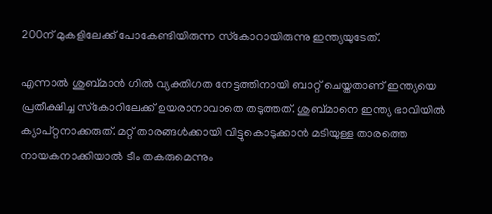200ന് മുകളിലേക്ക് പോകേണ്ടിയിരുന്ന സ്‌കോറായിരുന്നു ഇന്ത്യയുടേത്.

എന്നാല്‍ ശുബ്മാന്‍ ഗില്‍ വ്യക്തിഗത നേട്ടത്തിനായി ബാറ്റ് ചെയ്തതാണ് ഇന്ത്യയെ പ്രതീക്ഷിച്ച സ്‌കോറിലേക്ക് ഉയരാനാവാതെ തടുത്തത്. ശുബ്മാനെ ഇന്ത്യ ഭാവിയില്‍ ക്യാപ്റ്റനാക്കരുത്. മറ്റ് താരങ്ങള്‍ക്കായി വിട്ടുകൊടുക്കാന്‍ മടിയുള്ള താരത്തെ നായകനാക്കിയാല്‍ ടീം തകരുമെന്നും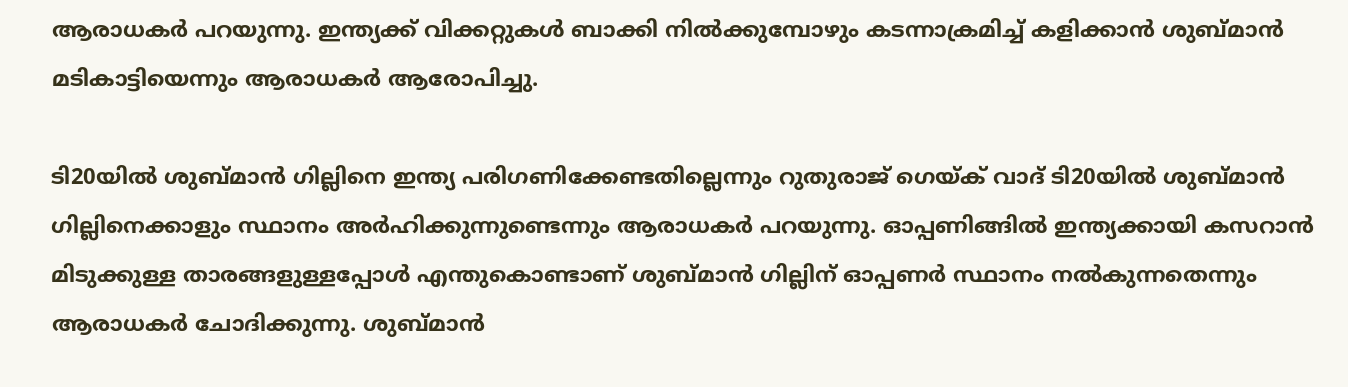ആരാധകര്‍ പറയുന്നു. ഇന്ത്യക്ക് വിക്കറ്റുകള്‍ ബാക്കി നില്‍ക്കുമ്പോഴും കടന്നാക്രമിച്ച് കളിക്കാന്‍ ശുബ്മാന്‍ മടികാട്ടിയെന്നും ആരാധകര്‍ ആരോപിച്ചു.

ടി20യില്‍ ശുബ്മാന്‍ ഗില്ലിനെ ഇന്ത്യ പരിഗണിക്കേണ്ടതില്ലെന്നും റുതുരാജ് ഗെയ്ക് വാദ് ടി20യില്‍ ശുബ്മാന്‍ ഗില്ലിനെക്കാളും സ്ഥാനം അര്‍ഹിക്കുന്നുണ്ടെന്നും ആരാധകര്‍ പറയുന്നു. ഓപ്പണിങ്ങില്‍ ഇന്ത്യക്കായി കസറാന്‍ മിടുക്കുള്ള താരങ്ങളുള്ളപ്പോള്‍ എന്തുകൊണ്ടാണ് ശുബ്മാന്‍ ഗില്ലിന് ഓപ്പണര്‍ സ്ഥാനം നല്‍കുന്നതെന്നും ആരാധകര്‍ ചോദിക്കുന്നു. ശുബ്മാന്‍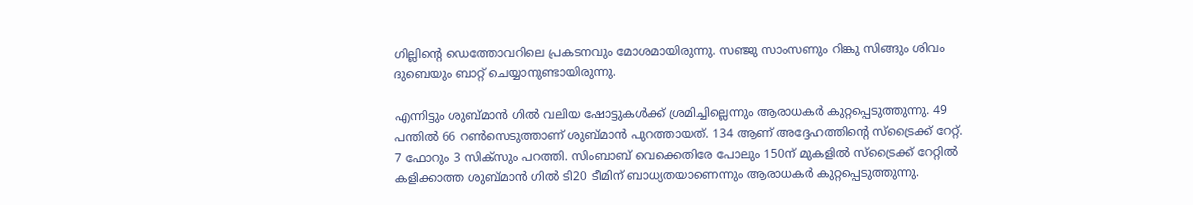ഗില്ലിന്റെ ഡെത്തോവറിലെ പ്രകടനവും മോശമായിരുന്നു. സഞ്ജു സാംസണും റിങ്കു സിങ്ങും ശിവം ദുബെയും ബാറ്റ് ചെയ്യാനുണ്ടായിരുന്നു.

എന്നിട്ടും ശുബ്മാന്‍ ഗില്‍ വലിയ ഷോട്ടുകള്‍ക്ക് ശ്രമിച്ചില്ലെന്നും ആരാധകര്‍ കുറ്റപ്പെടുത്തുന്നു. 49 പന്തില്‍ 66 റണ്‍സെടുത്താണ് ശുബ്മാന്‍ പുറത്തായത്. 134 ആണ് അദ്ദേഹത്തിന്റെ സ്‌ട്രൈക്ക് റേറ്റ്. 7 ഫോറും 3 സിക്‌സും പറത്തി. സിംബാബ് വെക്കെതിരേ പോലും 150ന് മുകളില്‍ സ്‌ട്രൈക്ക് റേറ്റില്‍ കളിക്കാത്ത ശുബ്മാന്‍ ഗില്‍ ടി20 ടീമിന് ബാധ്യതയാണെന്നും ആരാധകര്‍ കുറ്റപ്പെടുത്തുന്നു.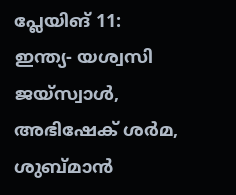പ്ലേയിങ് 11: ഇന്ത്യ- യശ്വസി ജയ്‌സ്വാള്‍, അഭിഷേക് ശര്‍മ, ശുബ്മാന്‍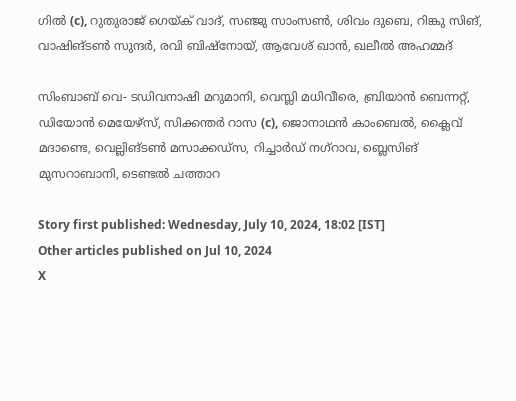ഗില്‍ (c), റുതുരാജ് ഗെയ്ക് വാദ്, സഞ്ജു സാംസണ്‍, ശിവം ദുബെ, റിങ്കു സിങ്, വാഷിങ്ടണ്‍ സുന്ദര്‍, രവി ബിഷ്‌നോയ്, ആവേശ് ഖാന്‍, ഖലീല്‍ അഹമ്മദ്

സിംബാബ് വെ- ടഡിവനാഷി മറുമാനി, വെസ്ലി മധിവീരെ, ബ്രിയാന്‍ ബെന്നറ്റ്, ഡിയോന്‍ മെയേഴ്‌സ്, സിക്കന്തര്‍ റാസ (c), ജൊനാഥന്‍ കാംബെല്‍, ക്ലൈവ് മദാണ്ടെ, വെല്ലിങ്ടണ്‍ മസാക്കഡ്‌സ, റിച്ചാര്‍ഡ് നഗ്‌റാവ, ബ്ലെസിങ് മുസറാബാനി, ടെണ്ടല്‍ ചത്താറ

Story first published: Wednesday, July 10, 2024, 18:02 [IST]
Other articles published on Jul 10, 2024
X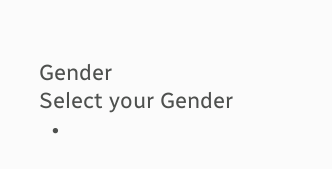Gender
Select your Gender
  •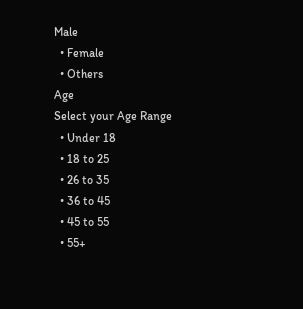Male
  • Female
  • Others
Age
Select your Age Range
  • Under 18
  • 18 to 25
  • 26 to 35
  • 36 to 45
  • 45 to 55
  • 55+